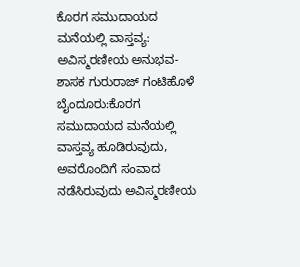ಕೊರಗ ಸಮುದಾಯದ ಮನೆಯಲ್ಲಿ ವಾಸ್ತವ್ಯ: ಅವಿಸ್ಮರಣೀಯ ಅನುಭವ- ಶಾಸಕ ಗುರುರಾಜ್ ಗಂಟಿಹೊಳೆ
ಬೈಂದೂರು:ಕೊರಗ ಸಮುದಾಯದ ಮನೆಯಲ್ಲಿ ವಾಸ್ತವ್ಯ ಹೂಡಿರುವುದು, ಅವರೊಂದಿಗೆ ಸಂವಾದ ನಡೆಸಿರುವುದು ಅವಿಸ್ಮರಣೀಯ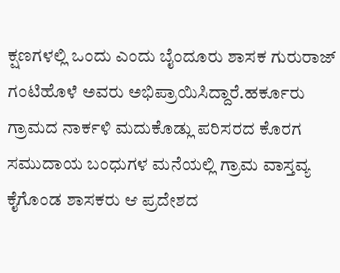ಕ್ಷಣಗಳಲ್ಲಿ ಒಂದು ಎಂದು ಬೈಂದೂರು ಶಾಸಕ ಗುರುರಾಜ್ ಗಂಟಿಹೊಳೆ ಅವರು ಅಭಿಪ್ರಾಯಿಸಿದ್ದಾರೆ.ಹರ್ಕೂರು ಗ್ರಾಮದ ನಾರ್ಕಳಿ ಮದುಕೊಡ್ಲು ಪರಿಸರದ ಕೊರಗ ಸಮುದಾಯ ಬಂಧುಗಳ ಮನೆಯಲ್ಲಿ ಗ್ರಾಮ ವಾಸ್ತವ್ಯ ಕೈಗೊಂಡ ಶಾಸಕರು ಆ ಪ್ರದೇಶದ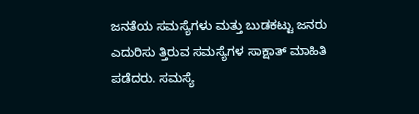ಜನತೆಯ ಸಮಸ್ಯೆಗಳು ಮತ್ತು ಬುಡಕಟ್ಟು ಜನರು ಎದುರಿಸು ತ್ತಿರುವ ಸಮಸ್ಯೆಗಳ ಸಾಕ್ಷಾತ್ ಮಾಹಿತಿ ಪಡೆದರು. ಸಮಸ್ಯೆ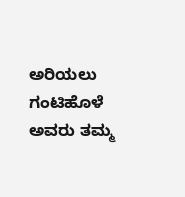ಅರಿಯಲು ಗಂಟಿಹೊಳೆ ಅವರು ತಮ್ಮ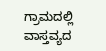ಗ್ರಾಮದಲ್ಲಿ ವಾಸ್ತವ್ಯದ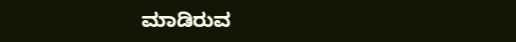ಮಾಡಿರುವ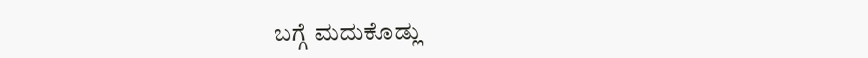ಬಗ್ಗೆ ಮದುಕೊಡ್ಲು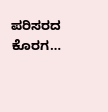ಪರಿಸರದ ಕೊರಗ…